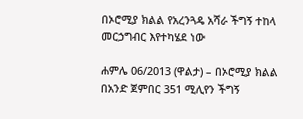በኦሮሚያ ክልል የአረንጓዴ አሻራ ችግኝ ተከላ መርኃግብር እየተካሄደ ነው

ሐምሌ 06/2013 (ዋልታ) – በኦሮሚያ ክልል በአንድ ጀምበር 351 ሚሊየን ችግኝ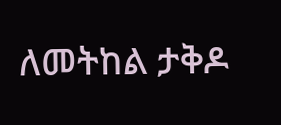ለመትከል ታቅዶ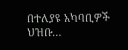በተለያዩ አካባቢዎች ህዝቡ…